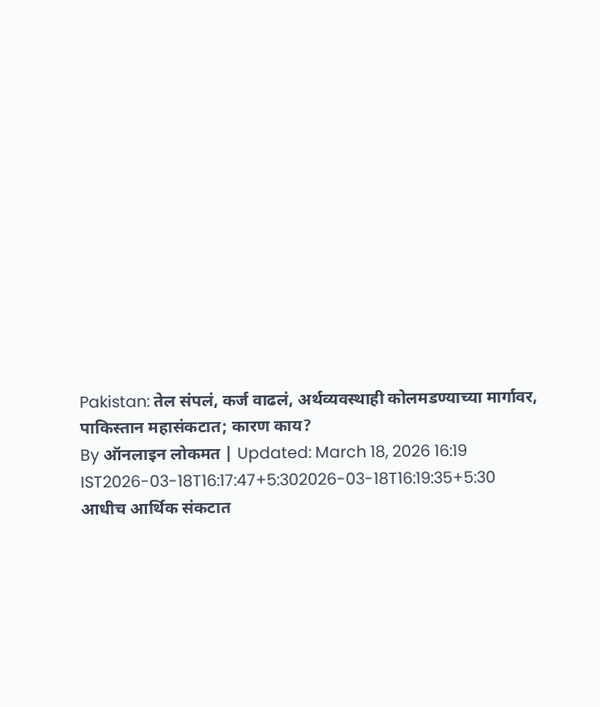Pakistan: तेल संपलं, कर्ज वाढलं, अर्थव्यवस्थाही कोलमडण्याच्या मार्गावर, पाकिस्तान महासंकटात; कारण काय?
By ऑनलाइन लोकमत | Updated: March 18, 2026 16:19 IST2026-03-18T16:17:47+5:302026-03-18T16:19:35+5:30
आधीच आर्थिक संकटात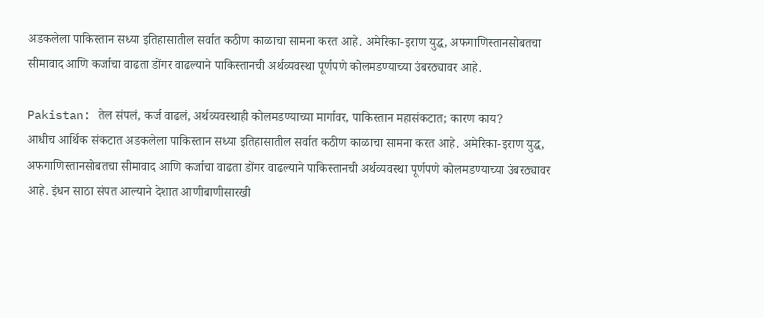अडकलेला पाकिस्तान सध्या इतिहासातील सर्वात कठीण काळाचा सामना करत आहे. अमेरिका-इराण युद्ध, अफगाणिस्तानसोबतचा सीमावाद आणि कर्जाचा वाढता डोंगर वाढल्याने पाकिस्तानची अर्थव्यवस्था पूर्णपणे कोलमडण्याच्या उंबरठ्यावर आहे.

Pakistan: तेल संपलं, कर्ज वाढलं, अर्थव्यवस्थाही कोलमडण्याच्या मार्गावर, पाकिस्तान महासंकटात; कारण काय?
आधीच आर्थिक संकटात अडकलेला पाकिस्तान सध्या इतिहासातील सर्वात कठीण काळाचा सामना करत आहे. अमेरिका-इराण युद्ध, अफगाणिस्तानसोबतचा सीमावाद आणि कर्जाचा वाढता डोंगर वाढल्याने पाकिस्तानची अर्थव्यवस्था पूर्णपणे कोलमडण्याच्या उंबरठ्यावर आहे. इंधन साठा संपत आल्याने देशात आणीबाणीसारखी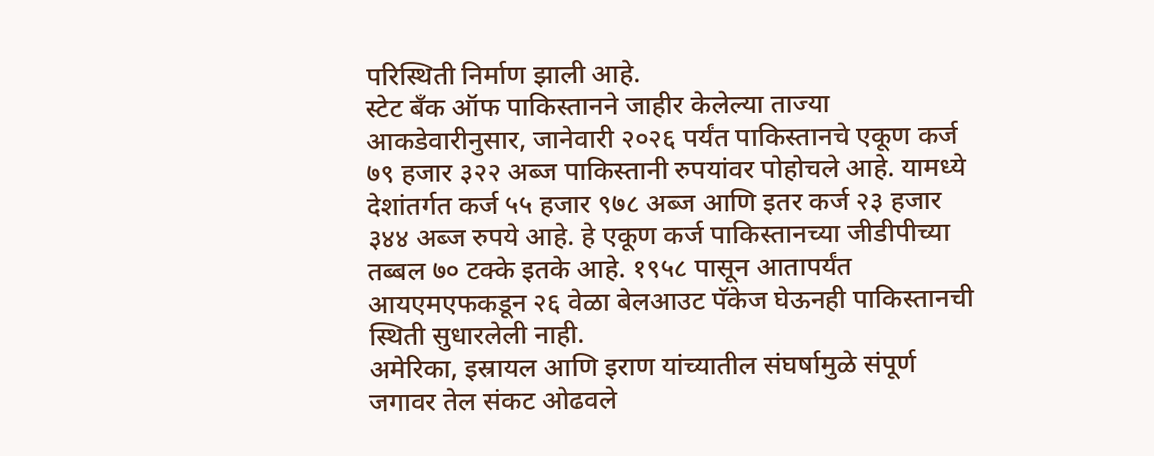परिस्थिती निर्माण झाली आहे.
स्टेट बँक ऑफ पाकिस्तानने जाहीर केलेल्या ताज्या आकडेवारीनुसार, जानेवारी २०२६ पर्यंत पाकिस्तानचे एकूण कर्ज ७९ हजार ३२२ अब्ज पाकिस्तानी रुपयांवर पोहोचले आहे. यामध्ये देशांतर्गत कर्ज ५५ हजार ९७८ अब्ज आणि इतर कर्ज २३ हजार ३४४ अब्ज रुपये आहे. हे एकूण कर्ज पाकिस्तानच्या जीडीपीच्या तब्बल ७० टक्के इतके आहे. १९५८ पासून आतापर्यंत आयएमएफकडून २६ वेळा बेलआउट पॅकेज घेऊनही पाकिस्तानची स्थिती सुधारलेली नाही.
अमेरिका, इस्रायल आणि इराण यांच्यातील संघर्षामुळे संपूर्ण जगावर तेल संकट ओढवले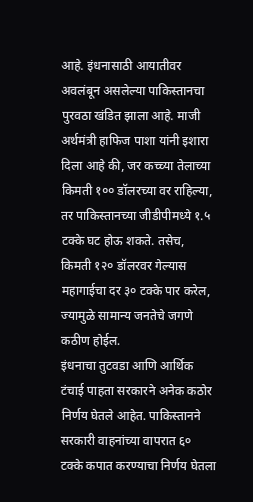आहे. इंधनासाठी आयातीवर अवलंबून असलेल्या पाकिस्तानचा पुरवठा खंडित झाला आहे. माजी अर्थमंत्री हाफिज पाशा यांनी इशारा दिला आहे की, जर कच्च्या तेलाच्या किमती १०० डॉलरच्या वर राहिल्या, तर पाकिस्तानच्या जीडीपीमध्ये १.५ टक्के घट होऊ शकते. तसेच, किमती १२० डॉलरवर गेल्यास महागाईचा दर ३० टक्के पार करेल, ज्यामुळे सामान्य जनतेचे जगणे कठीण होईल.
इंधनाचा तुटवडा आणि आर्थिक टंचाई पाहता सरकारने अनेक कठोर निर्णय घेतले आहेत. पाकिस्तानने सरकारी वाहनांच्या वापरात ६० टक्के कपात करण्याचा निर्णय घेतला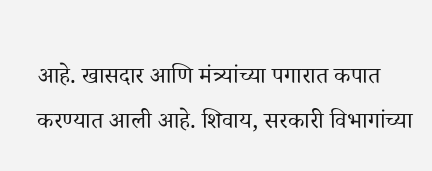आहे. खासदार आणि मंत्र्यांच्या पगारात कपात करण्यात आली आहे. शिवाय, सरकारी विभागांच्या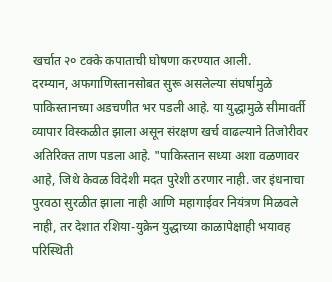खर्चात २० टक्के कपाताची घोषणा करण्यात आली.
दरम्यान, अफगाणिस्तानसोबत सुरू असलेल्या संघर्षामुळे पाकिस्तानच्या अडचणीत भर पडली आहे. या युद्धामुळे सीमावर्ती व्यापार विस्कळीत झाला असून संरक्षण खर्च वाढल्याने तिजोरीवर अतिरिक्त ताण पडला आहे. "पाकिस्तान सध्या अशा वळणावर आहे, जिथे केवळ विदेशी मदत पुरेशी ठरणार नाही. जर इंधनाचा पुरवठा सुरळीत झाला नाही आणि महागाईवर नियंत्रण मिळवले नाही, तर देशात रशिया-युक्रेन युद्धाच्या काळापेक्षाही भयावह परिस्थिती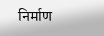निर्माण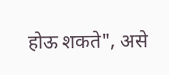होऊ शकते", असे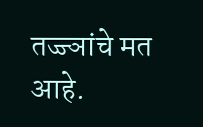तज्ज्ञांचे मत आहे.